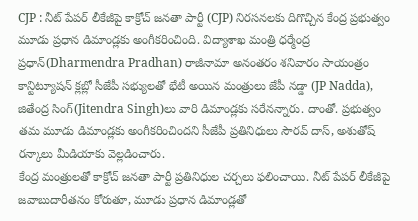CJP : నీట్ పేపర్ లీకేజీపై కాక్రోచ్ జనతా పార్టీ (CJP) నిరసనలకు దిగొచ్చిన కేంద్ర ప్రభుత్వం మూడు ప్రధాన డిమాండ్లకు అంగీకరించింది. విద్యాశాఖ మంత్రి ధర్మేంద్ర ప్రధాన్(Dharmendra Pradhan) రాజీనామా అనంతరం శనివారం సాయంత్రం కాన్టిట్యూషన్ క్లబ్లో సీజేపీ సభ్యులతో భేటీ అయిన మంత్రులు జేపీ నడ్డా (JP Nadda), జితేంద్ర సింగ్(Jitendra Singh)లు వారి డిమాండ్లకు సరేనన్నారు. దాంతో. ప్రభుత్వం తమ మూడు డిమాండ్లకు అంగీకరించిందని సీజేపీ ప్రతినిధులు సౌరవ్ దాస్, అశుతోష్ రన్కాలు మీడియాకు వెల్లడించారు.
కేంద్ర మంత్రులతో కాక్రోచ్ జనతా పార్టీ ప్రతినిధుల చర్చలు ఫలించాయి. నీట్ పేపర్ లీకేజీపై జవాబుదారీతనం కోరుతూ, మూడు ప్రధాన డిమాండ్లతో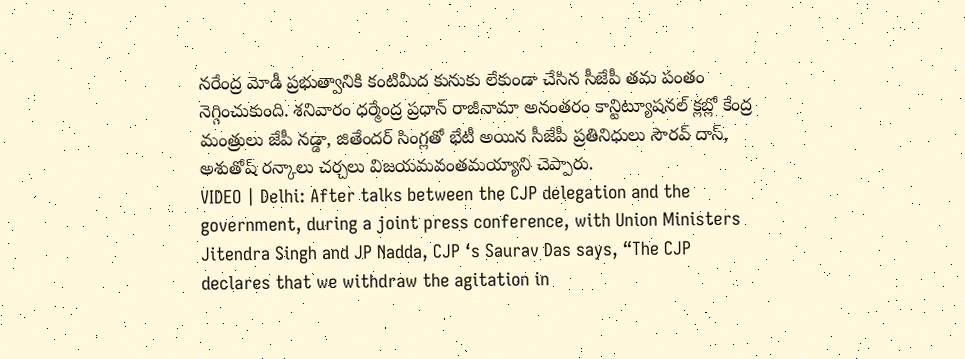నరేంద్ర మోడీ ప్రభుత్వానికి కంటిమీద కునుకు లేకుండా చేసిన సీజేపీ తమ పంతం నెగ్గించుకుంది. శనివారం ధర్మేంద్ర ప్రధాన్ రాజీనామా అనంతరం కాన్టిట్యూషనల్ క్లబ్లో కేంద్ర మంత్రులు జేపీ నడ్డా, జితేందర్ సింగ్లతో భేటీ అయిన సీజేపీ ప్రతినిధులు సౌరవ్ దాస్, అశుతోష్ రన్కాలు చర్చలు విజయమవంతమయ్యాని చెప్పారు.
VIDEO | Delhi: After talks between the CJP delegation and the government, during a joint press conference, with Union Ministers Jitendra Singh and JP Nadda, CJP ‘s Saurav Das says, “The CJP declares that we withdraw the agitation in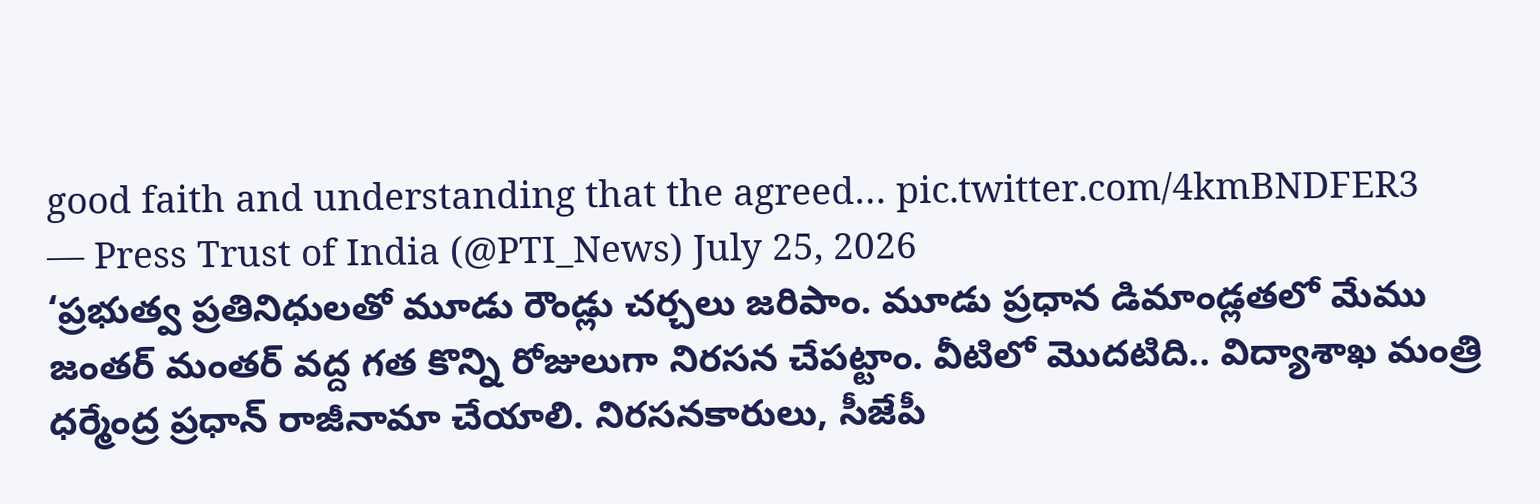good faith and understanding that the agreed… pic.twitter.com/4kmBNDFER3
— Press Trust of India (@PTI_News) July 25, 2026
‘ప్రభుత్వ ప్రతినిధులతో మూడు రౌండ్లు చర్చలు జరిపాం. మూడు ప్రధాన డిమాండ్లతలో మేము జంతర్ మంతర్ వద్ద గత కొన్ని రోజులుగా నిరసన చేపట్టాం. వీటిలో మొదటిది.. విద్యాశాఖ మంత్రి ధర్మేంద్ర ప్రధాన్ రాజీనామా చేయాలి. నిరసనకారులు, సీజేపీ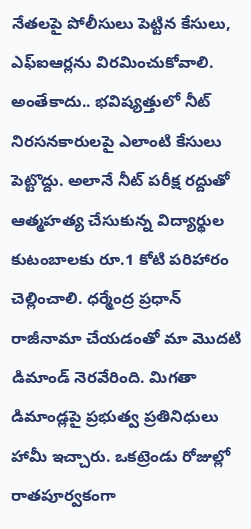నేతలపై పోలీసులు పెట్టిన కేసులు, ఎఫ్ఐఆర్లను విరమించుకోవాలి. అంతేకాదు.. భవిష్యత్తులో నీట్ నిరసనకారులపై ఎలాంటి కేసులు పెట్టొద్దు. అలానే నీట్ పరీక్ష రద్దుతో ఆత్మహత్య చేసుకున్న విద్యార్థుల కుటంబాలకు రూ.1 కోటి పరిహారం చెల్లించాలి. ధర్మేంద్ర ప్రధాన్ రాజీనామా చేయడంతో మా మొదటి డిమాండ్ నెరవేరింది. మిగతా డిమాండ్లపై ప్రభుత్వ ప్రతినిధులు హామీ ఇచ్చారు. ఒకట్రెండు రోజుల్లో రాతపూర్వకంగా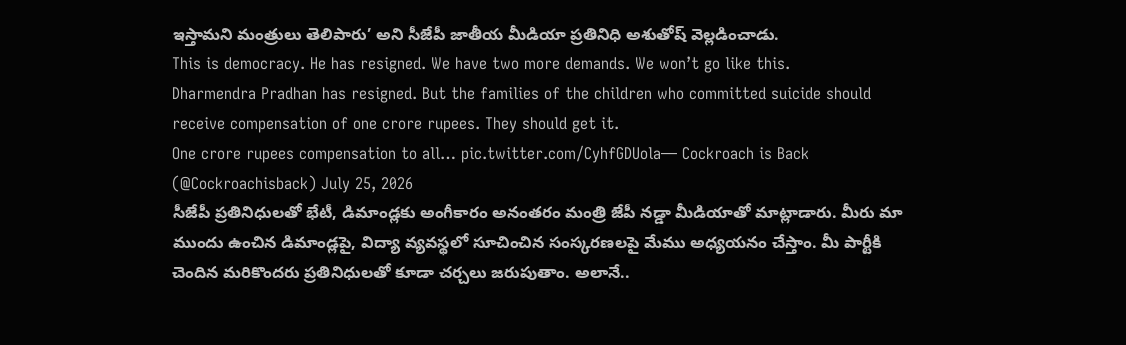ఇస్తామని మంత్రులు తెలిపారు’ అని సీజేపీ జాతీయ మీడియా ప్రతినిధి అశుతోష్ వెల్లడించాడు.
This is democracy. He has resigned. We have two more demands. We won’t go like this.
Dharmendra Pradhan has resigned. But the families of the children who committed suicide should receive compensation of one crore rupees. They should get it.
One crore rupees compensation to all… pic.twitter.com/CyhfGDUola— Cockroach is Back (@Cockroachisback) July 25, 2026
సీజేపీ ప్రతినిధులతో భేటీ, డిమాండ్లకు అంగీకారం అనంతరం మంత్రి జేపీ నడ్డా మీడియాతో మాట్లాడారు. మీరు మా ముందు ఉంచిన డిమాండ్లపై, విద్యా వ్యవస్థలో సూచించిన సంస్కరణలపై మేము అధ్యయనం చేస్తాం. మీ పార్టీకి చెందిన మరికొందరు ప్రతినిధులతో కూడా చర్చలు జరుపుతాం. అలానే..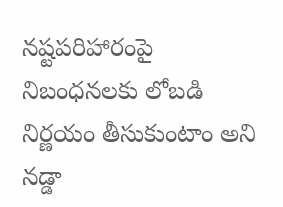నష్టపరిహారంపై నిబంధనలకు లోబడి నిర్ణయం తీసుకుంటాం అని నడ్డా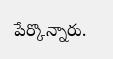పేర్కొన్నారు.